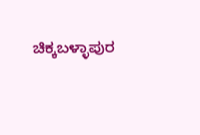ಚಿಕ್ಕಬಳ್ಳಾಪುರ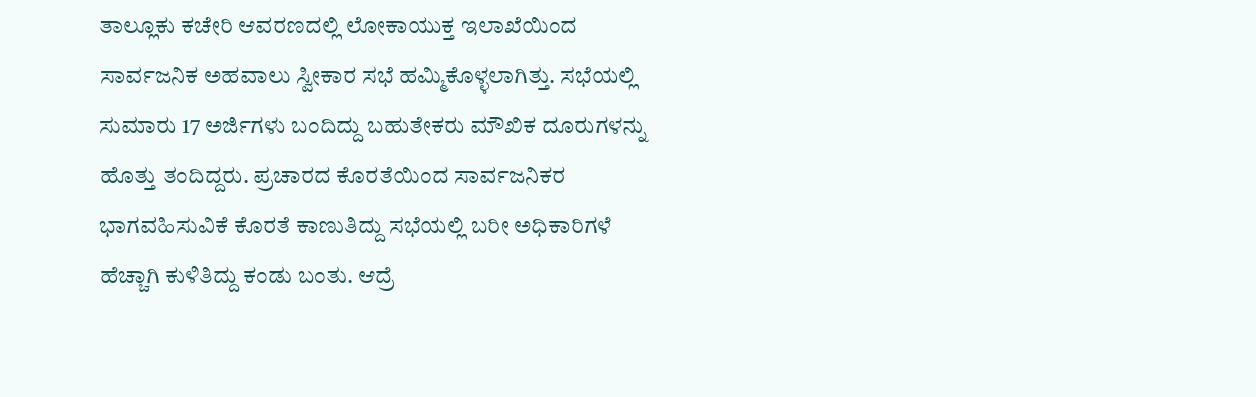ತಾಲ್ಲೂಕು ಕಚೇರಿ ಆವರಣದಲ್ಲಿ ಲೋಕಾಯುಕ್ತ ಇಲಾಖೆಯಿಂದ ಸಾರ್ವಜನಿಕ ಅಹವಾಲು ಸ್ವೀಕಾರ ಸಭೆ ಹಮ್ಮಿಕೊಳ್ಳಲಾಗಿತ್ತು. ಸಭೆಯಲ್ಲಿ ಸುಮಾರು 17 ಅರ್ಜಿಗಳು ಬಂದಿದ್ದು ಬಹುತೇಕರು ಮೌಖಿಕ ದೂರುಗಳನ್ನು ಹೊತ್ತು ತಂದಿದ್ದರು. ಪ್ರಚಾರದ ಕೊರತೆಯಿಂದ ಸಾರ್ವಜನಿಕರ ಭಾಗವಹಿಸುವಿಕೆ ಕೊರತೆ ಕಾಣುತಿದ್ದು ಸಭೆಯಲ್ಲಿ ಬರೀ ಅಧಿಕಾರಿಗಳೆ ಹೆಚ್ಚಾಗಿ ಕುಳಿತಿದ್ದು ಕಂಡು ಬಂತು. ಆದ್ರೆ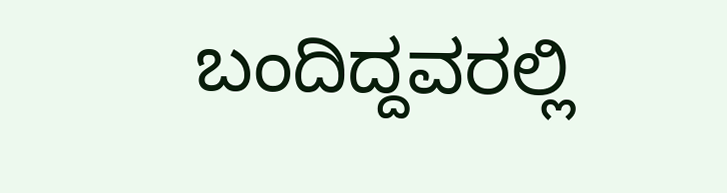ಬಂದಿದ್ದವರಲ್ಲಿ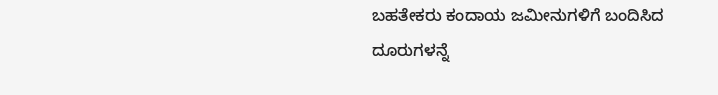ಬಹತೇಕರು ಕಂದಾಯ ಜಮೀನುಗಳಿಗೆ ಬಂದಿಸಿದ ದೂರುಗಳನ್ನೆ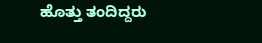ಹೊತ್ತು ತಂದಿದ್ದರು